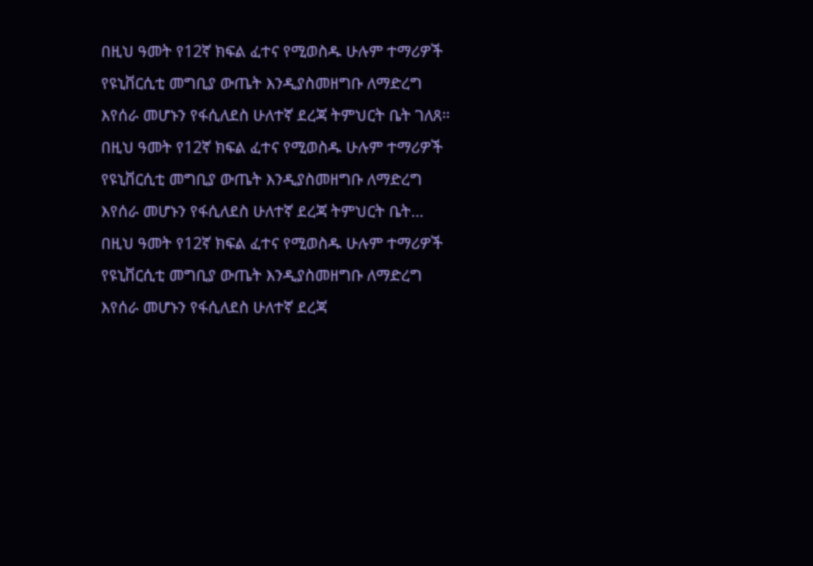በዚህ ዓመት የ12ኛ ክፍል ፈተና የሚወስዱ ሁሉም ተማሪዎች የዩኒቨርሲቲ መግቢያ ውጤት እንዲያስመዘግቡ ለማድረግ እየሰራ መሆኑን የፋሲለደስ ሁለተኛ ደረጃ ትምህርት ቤት ገለጸ።
በዚህ ዓመት የ12ኛ ክፍል ፈተና የሚወስዱ ሁሉም ተማሪዎች የዩኒቨርሲቲ መግቢያ ውጤት እንዲያስመዘግቡ ለማድረግ እየሰራ መሆኑን የፋሲለደስ ሁለተኛ ደረጃ ትምህርት ቤት…
በዚህ ዓመት የ12ኛ ክፍል ፈተና የሚወስዱ ሁሉም ተማሪዎች የዩኒቨርሲቲ መግቢያ ውጤት እንዲያስመዘግቡ ለማድረግ እየሰራ መሆኑን የፋሲለደስ ሁለተኛ ደረጃ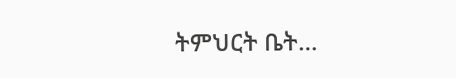ትምህርት ቤት…